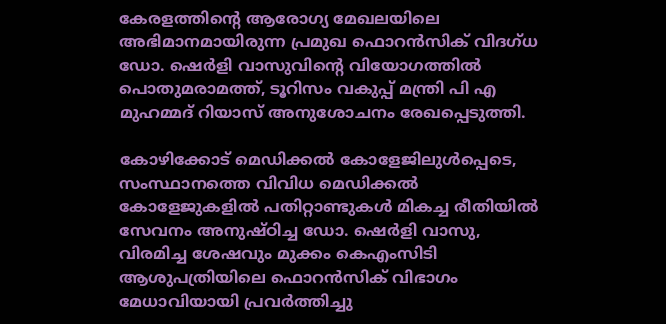കേരളത്തിന്റെ ആരോഗ്യ മേഖലയിലെ അഭിമാനമായിരുന്ന പ്രമുഖ ഫൊറൻസിക് വിദഗ്ധ ഡോ. ഷെർളി വാസുവിന്റെ വിയോഗത്തിൽ പൊതുമരാമത്ത്, ടൂറിസം വകുപ്പ് മന്ത്രി പി എ മുഹമ്മദ് റിയാസ് അനുശോചനം രേഖപ്പെടുത്തി.

കോഴിക്കോട് മെഡിക്കൽ കോളേജിലുൾപ്പെടെ, സംസ്ഥാനത്തെ വിവിധ മെഡിക്കൽ കോളേജുകളിൽ പതിറ്റാണ്ടുകൾ മികച്ച രീതിയിൽ സേവനം അനുഷ്ഠിച്ച ഡോ. ഷെർളി വാസു, വിരമിച്ച ശേഷവും മുക്കം കെഎംസിടി ആശുപത്രിയിലെ ഫൊറൻസിക് വിഭാഗം മേധാവിയായി പ്രവർത്തിച്ചു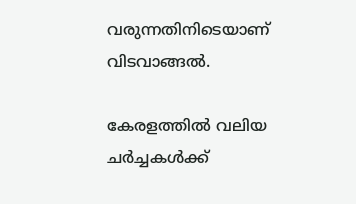വരുന്നതിനിടെയാണ് വിടവാങ്ങൽ.

കേരളത്തിൽ വലിയ ചര്‍ച്ചകള്‍ക്ക്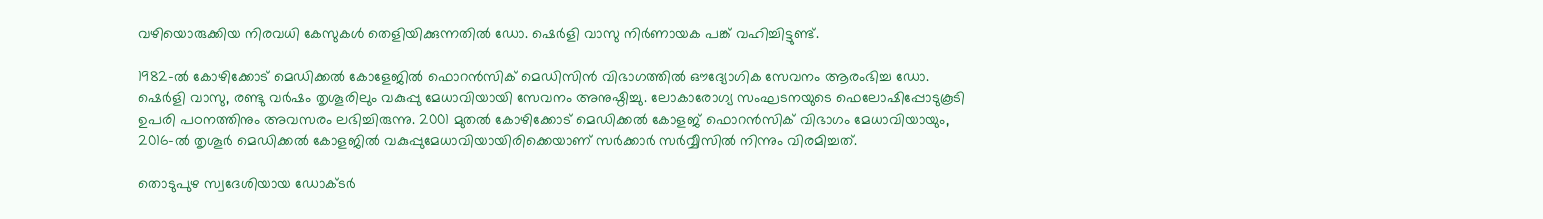വഴിയൊരുക്കിയ നിരവധി കേസുകൾ തെളിയിക്കുന്നതിൽ ഡോ. ഷെർളി വാസു നിർണായക പങ്ക് വഹിച്ചിട്ടുണ്ട്.

1982-ൽ കോഴിക്കോട് മെഡിക്കൽ കോളേജിൽ ഫൊറൻസിക് മെഡിസിൻ വിഭാഗത്തിൽ ഔദ്യോഗിക സേവനം ആരംഭിച്ച ഡോ. ഷെർളി വാസു, രണ്ടു വർഷം തൃശൂരിലും വകുപ്പു മേധാവിയായി സേവനം അനുഷ്ഠിച്ചു. ലോകാരോഗ്യ സംഘടനയുടെ ഫെലോഷിപ്പോടുകൂടി ഉപരി പഠനത്തിനും അവസരം ലഭിച്ചിരുന്നു. 2001 മുതൽ കോഴിക്കോട് മെഡിക്കൽ കോളജ് ഫൊറൻസിക് വിഭാഗം മേധാവിയായും, 2016-ൽ തൃശൂർ മെഡിക്കൽ കോളജിൽ വകുപ്പുമേധാവിയായിരിക്കെയാണ് സർക്കാർ സർവ്വീസിൽ നിന്നും വിരമിച്ചത്.

തൊടുപുഴ സ്വദേശിയായ ഡോക്ടർ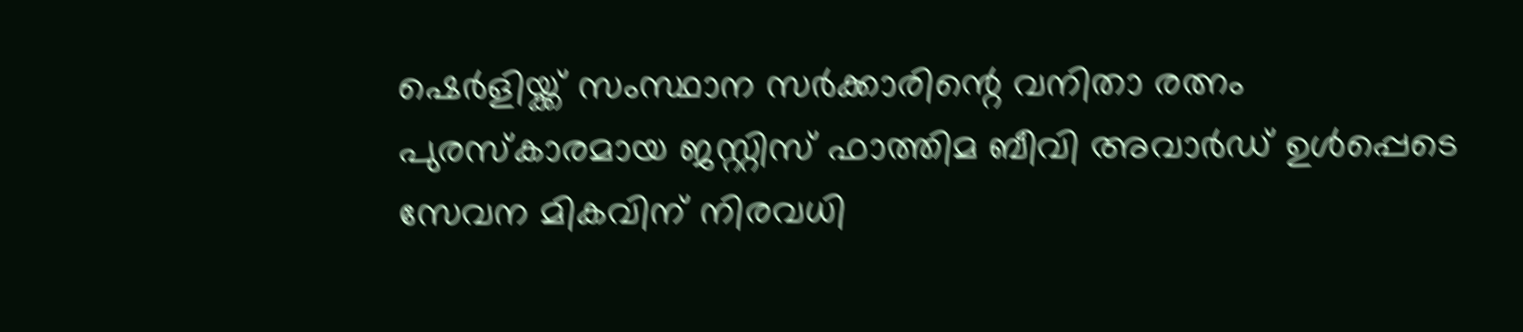ഷെർളിയ്ക്ക് സംസ്ഥാന സർക്കാരിന്റെ വനിതാ രത്നം പുരസ്കാരമായ ജസ്റ്റിസ് ഫാത്തിമ ബീവി അവാർഡ് ഉൾപ്പെടെ സേവന മികവിന് നിരവധി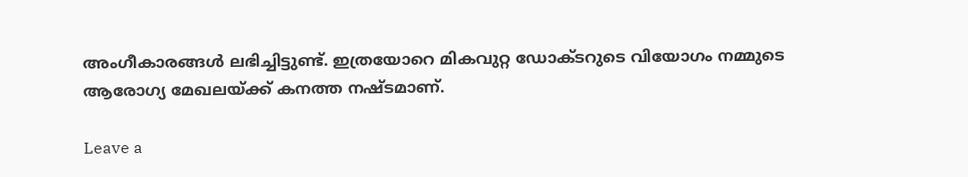അംഗീകാരങ്ങൾ ലഭിച്ചിട്ടുണ്ട്. ഇത്രയോറെ മികവുറ്റ ഡോക്ടറുടെ വിയോഗം നമ്മുടെ ആരോഗ്യ മേഖലയ്ക്ക് കനത്ത നഷ്ടമാണ്.

Leave a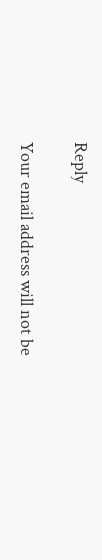Reply

Your email address will not be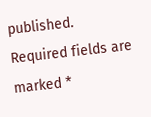published. Required fields are marked *